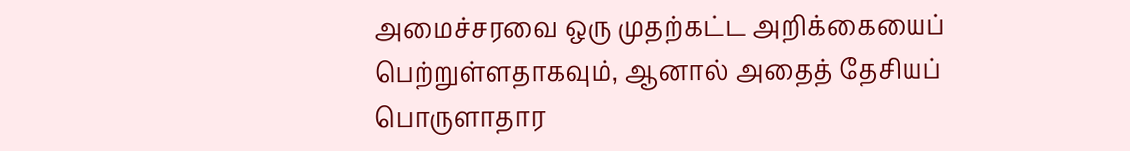அமைச்சரவை ஒரு முதற்கட்ட அறிக்கையைப் பெற்றுள்ளதாகவும், ஆனால் அதைத் தேசியப் பொருளாதார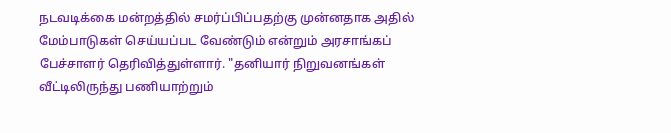நடவடிக்கை மன்றத்தில் சமர்ப்பிப்பதற்கு முன்னதாக அதில் மேம்பாடுகள் செய்யப்பட வேண்டும் என்றும் அரசாங்கப் பேச்சாளர் தெரிவித்துள்ளார். "தனியார் நிறுவனங்கள் வீட்டிலிருந்து பணியாற்றும்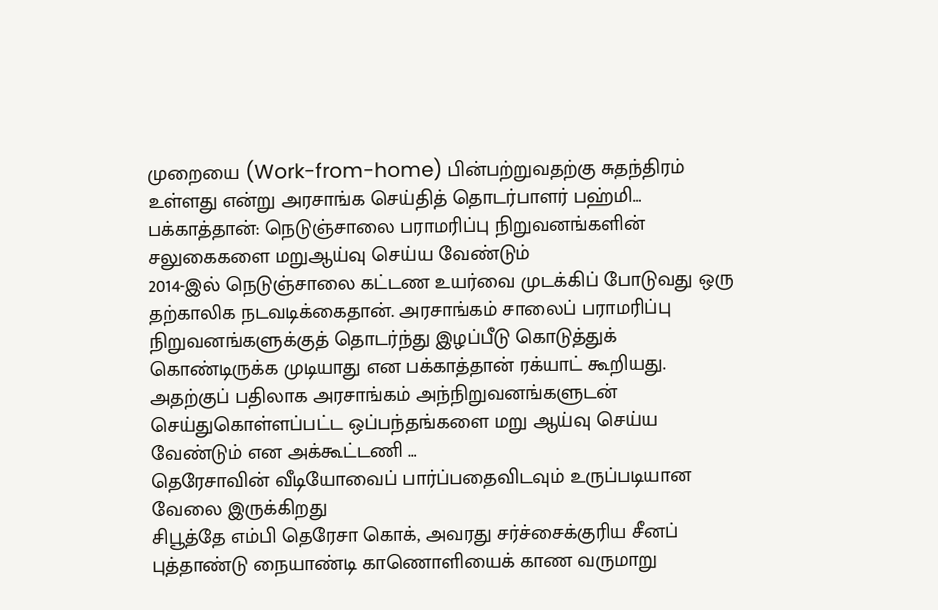முறையை (Work-from-home) பின்பற்றுவதற்கு சுதந்திரம் உள்ளது என்று அரசாங்க செய்தித் தொடர்பாளர் பஹ்மி…
பக்காத்தான்: நெடுஞ்சாலை பராமரிப்பு நிறுவனங்களின் சலுகைகளை மறுஆய்வு செய்ய வேண்டும்
2014-இல் நெடுஞ்சாலை கட்டண உயர்வை முடக்கிப் போடுவது ஒரு தற்காலிக நடவடிக்கைதான். அரசாங்கம் சாலைப் பராமரிப்பு நிறுவனங்களுக்குத் தொடர்ந்து இழப்பீடு கொடுத்துக் கொண்டிருக்க முடியாது என பக்காத்தான் ரக்யாட் கூறியது. அதற்குப் பதிலாக அரசாங்கம் அந்நிறுவனங்களுடன் செய்துகொள்ளப்பட்ட ஒப்பந்தங்களை மறு ஆய்வு செய்ய வேண்டும் என அக்கூட்டணி …
தெரேசாவின் வீடியோவைப் பார்ப்பதைவிடவும் உருப்படியான வேலை இருக்கிறது
சிபூத்தே எம்பி தெரேசா கொக், அவரது சர்ச்சைக்குரிய சீனப் புத்தாண்டு நையாண்டி காணொளியைக் காண வருமாறு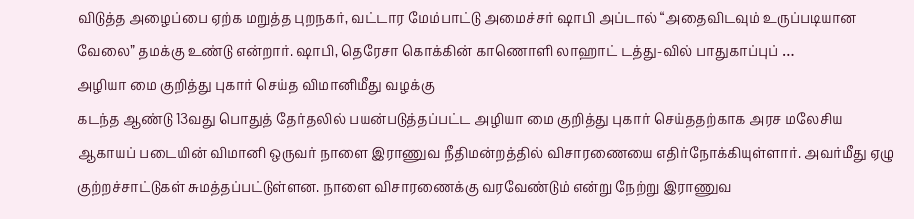விடுத்த அழைப்பை ஏற்க மறுத்த புறநகர், வட்டார மேம்பாட்டு அமைச்சர் ஷாபி அப்டால் “அதைவிடவும் உருப்படியான வேலை” தமக்கு உண்டு என்றார். ஷாபி, தெரேசா கொக்கின் காணொளி லாஹாட் டத்து-வில் பாதுகாப்புப் …
அழியா மை குறித்து புகார் செய்த விமானிமீது வழக்கு
கடந்த ஆண்டு 13வது பொதுத் தேர்தலில் பயன்படுத்தப்பட்ட அழியா மை குறித்து புகார் செய்ததற்காக அரச மலேசிய ஆகாயப் படையின் விமானி ஒருவர் நாளை இராணுவ நீதிமன்றத்தில் விசாரணையை எதிர்நோக்கியுள்ளார். அவர்மீது ஏழு குற்றச்சாட்டுகள் சுமத்தப்பட்டுள்ளன. நாளை விசாரணைக்கு வரவேண்டும் என்று நேற்று இராணுவ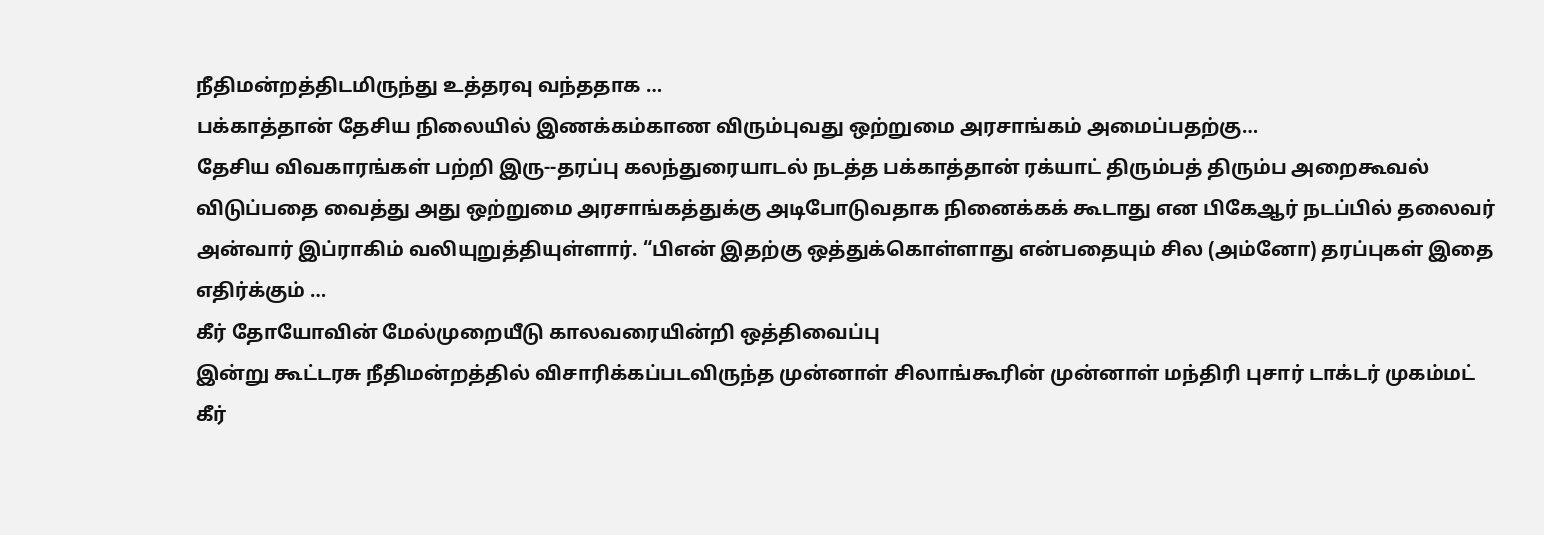நீதிமன்றத்திடமிருந்து உத்தரவு வந்ததாக …
பக்காத்தான் தேசிய நிலையில் இணக்கம்காண விரும்புவது ஒற்றுமை அரசாங்கம் அமைப்பதற்கு…
தேசிய விவகாரங்கள் பற்றி இரு--தரப்பு கலந்துரையாடல் நடத்த பக்காத்தான் ரக்யாட் திரும்பத் திரும்ப அறைகூவல் விடுப்பதை வைத்து அது ஒற்றுமை அரசாங்கத்துக்கு அடிபோடுவதாக நினைக்கக் கூடாது என பிகேஆர் நடப்பில் தலைவர் அன்வார் இப்ராகிம் வலியுறுத்தியுள்ளார். “பிஎன் இதற்கு ஒத்துக்கொள்ளாது என்பதையும் சில (அம்னோ) தரப்புகள் இதை எதிர்க்கும் …
கீர் தோயோவின் மேல்முறையீடு காலவரையின்றி ஒத்திவைப்பு
இன்று கூட்டரசு நீதிமன்றத்தில் விசாரிக்கப்படவிருந்த முன்னாள் சிலாங்கூரின் முன்னாள் மந்திரி புசார் டாக்டர் முகம்மட் கீர்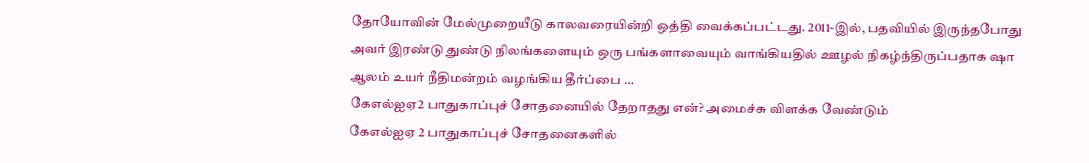தோயோவின் மேல்முறையீடு காலவரையின்றி ஒத்தி வைக்கப்பட்டது. 2011-இல், பதவியில் இருந்தபோது அவர் இரண்டு துண்டு நிலங்களையும் ஒரு பங்களாவையும் வாங்கியதில் ஊழல் நிகழ்ந்திருப்பதாக ஷா ஆலம் உயர் நீதிமன்றம் வழங்கிய தீர்ப்பை …
கேஎல்ஐஏ2 பாதுகாப்புச் சோதனையில் தேறாதது என்? அமைச்சு விளக்க வேண்டும்
கேஎல்ஐஏ 2 பாதுகாப்புச் சோதனைகளில்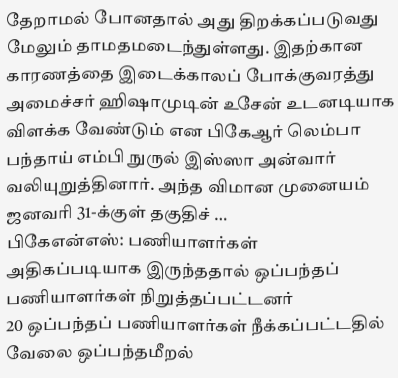தேறாமல் போனதால் அது திறக்கப்படுவது மேலும் தாமதமடைந்துள்ளது. இதற்கான காரணத்தை இடைக்காலப் போக்குவரத்து அமைச்சர் ஹிஷாமுடின் உசேன் உடனடியாக விளக்க வேண்டும் என பிகேஆர் லெம்பா பந்தாய் எம்பி நுருல் இஸ்ஸா அன்வார் வலியுறுத்தினார். அந்த விமான முனையம் ஜனவரி 31-க்குள் தகுதிச் …
பிகேஎன்எஸ்: பணியாளர்கள் அதிகப்படியாக இருந்ததால் ஒப்பந்தப் பணியாளர்கள் நிறுத்தப்பட்டனர்
20 ஒப்பந்தப் பணியாளர்கள் நீக்கப்பட்டதில் வேலை ஒப்பந்தமீறல்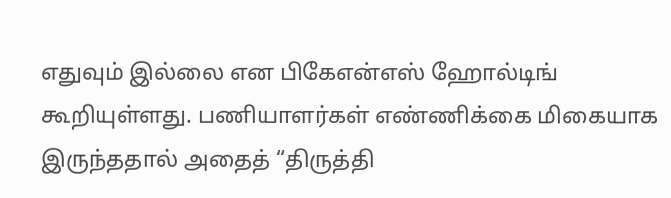எதுவும் இல்லை என பிகேஎன்எஸ் ஹோல்டிங் கூறியுள்ளது. பணியாளர்கள் எண்ணிக்கை மிகையாக இருந்ததால் அதைத் “திருத்தி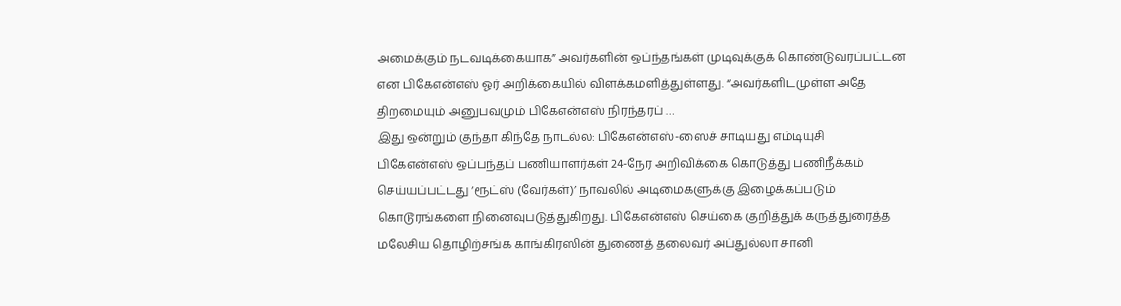அமைக்கும் நடவடிக்கையாக” அவர்களின் ஒப்ந்தங்கள் முடிவுக்குக் கொண்டுவரப்பட்டன என பிகேஎன்எஸ் ஓர் அறிக்கையில் விளக்கமளித்துள்ளது. “அவர்களிடமுள்ள அதே திறமையும் அனுபவமும் பிகேஎன்எஸ் நிரந்தரப் …
இது ஒன்றும் குந்தா கிந்தே நாடல்ல: பிகேஎன்எஸ்-ஸைச் சாடியது எம்டியுசி
பிகேஎன்எஸ் ஒப்பந்தப் பணியாளர்கள் 24-நேர அறிவிக்கை கொடுத்து பணிநீக்கம் செய்யப்பட்டது ‘ரூட்ஸ் (வேர்கள்)’ நாவலில் அடிமைகளுக்கு இழைக்கப்படும் கொடூரங்களை நினைவுபடுத்துகிறது. பிகேஎன்எஸ் செய்கை குறித்துக் கருத்துரைத்த மலேசிய தொழிற்சங்க காங்கிரஸின் துணைத் தலைவர் அப்துல்லா சானி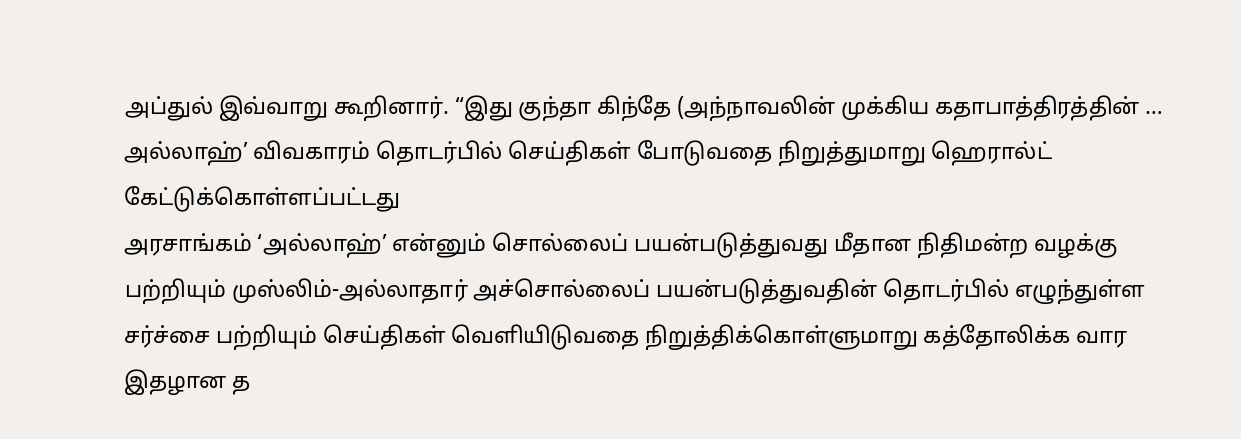அப்துல் இவ்வாறு கூறினார். “இது குந்தா கிந்தே (அந்நாவலின் முக்கிய கதாபாத்திரத்தின் …
அல்லாஹ்’ விவகாரம் தொடர்பில் செய்திகள் போடுவதை நிறுத்துமாறு ஹெரால்ட் கேட்டுக்கொள்ளப்பட்டது
அரசாங்கம் ‘அல்லாஹ்’ என்னும் சொல்லைப் பயன்படுத்துவது மீதான நிதிமன்ற வழக்கு பற்றியும் முஸ்லிம்-அல்லாதார் அச்சொல்லைப் பயன்படுத்துவதின் தொடர்பில் எழுந்துள்ள சர்ச்சை பற்றியும் செய்திகள் வெளியிடுவதை நிறுத்திக்கொள்ளுமாறு கத்தோலிக்க வார இதழான த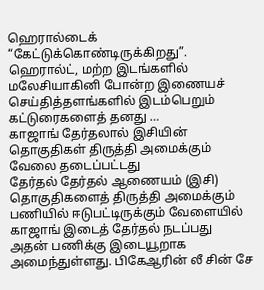ஹெரால்டைக் “கேட்டுக்கொண்டிருக்கிறது”. ஹெரால்ட், மற்ற இடங்களில் மலேசியாகினி போன்ற இணையச் செய்தித்தளங்களில் இடம்பெறும் கட்டுரைகளைத் தனது …
காஜாங் தேர்தலால் இசியின் தொகுதிகள் திருத்தி அமைக்கும் வேலை தடைப்பட்டது
தேர்தல் தேர்தல் ஆணையம் (இசி) தொகுதிகளைத் திருத்தி அமைக்கும் பணியில் ஈடுபட்டிருக்கும் வேளையில் காஜாங் இடைத் தேர்தல் நடப்பது அதன் பணிக்கு இடையூறாக அமைந்துள்ளது. பிகேஆரின் லீ சின் சே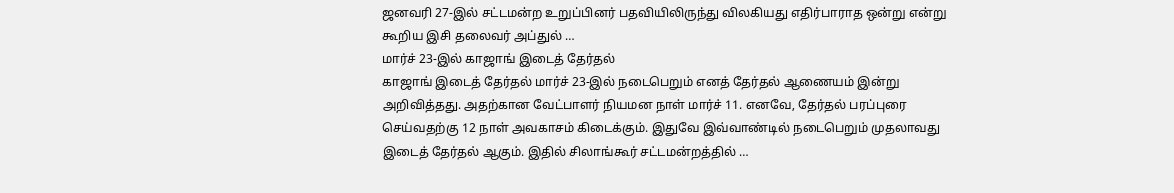ஜனவரி 27-இல் சட்டமன்ற உறுப்பினர் பதவியிலிருந்து விலகியது எதிர்பாராத ஒன்று என்று கூறிய இசி தலைவர் அப்துல் …
மார்ச் 23-இல் காஜாங் இடைத் தேர்தல்
காஜாங் இடைத் தேர்தல் மார்ச் 23-இல் நடைபெறும் எனத் தேர்தல் ஆணையம் இன்று அறிவித்தது. அதற்கான வேட்பாளர் நியமன நாள் மார்ச் 11. எனவே, தேர்தல் பரப்புரை செய்வதற்கு 12 நாள் அவகாசம் கிடைக்கும். இதுவே இவ்வாண்டில் நடைபெறும் முதலாவது இடைத் தேர்தல் ஆகும். இதில் சிலாங்கூர் சட்டமன்றத்தில் …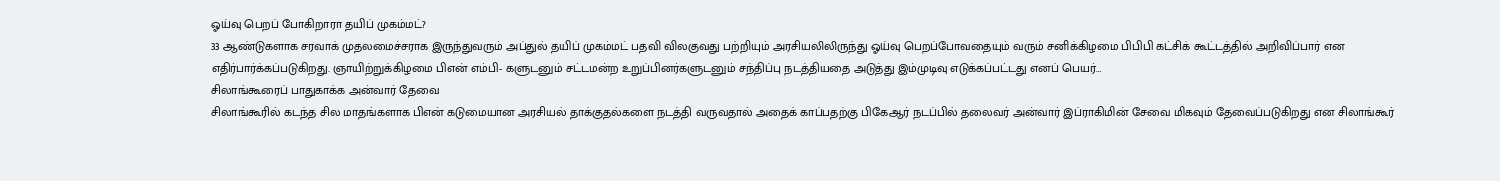ஓய்வு பெறப் போகிறாரா தயிப் முகம்மட்?
33 ஆண்டுகளாக சரவாக் முதலமைச்சராக இருந்துவரும் அப்துல் தயிப் முகம்மட் பதவி விலகுவது பற்றியும் அரசியலிலிருந்து ஓய்வு பெறப்போவதையும் வரும் சனிக்கிழமை பிபிபி கட்சிக் கூட்டத்தில் அறிவிப்பார் என எதிர்பார்க்கப்படுகிறது. ஞாயிற்றுக்கிழமை பிஎன் எம்பி- களுடனும் சட்டமன்ற உறுப்பினர்களுடனும் சந்திப்பு நடத்தியதை அடுத்து இம்முடிவு எடுக்கப்பட்டது எனப் பெயர்…
சிலாங்கூரைப் பாதுகாக்க அன்வார் தேவை
சிலாங்கூரில் கடந்த சில மாதங்களாக பிஎன் கடுமையான அரசியல் தாக்குதல்களை நடத்தி வருவதால் அதைக் காப்பதற்கு பிகேஆர் நடப்பில் தலைவர் அன்வார் இப்ராகிமின் சேவை மிகவும் தேவைப்படுகிறது என சிலாங்கூர்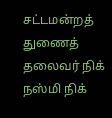சட்டமன்றத் துணைத் தலைவர் நிக் நஸ்மி நிக்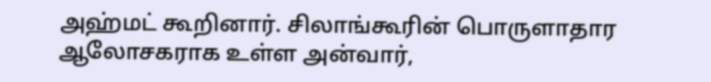அஹ்மட் கூறினார். சிலாங்கூரின் பொருளாதார ஆலோசகராக உள்ள அன்வார்,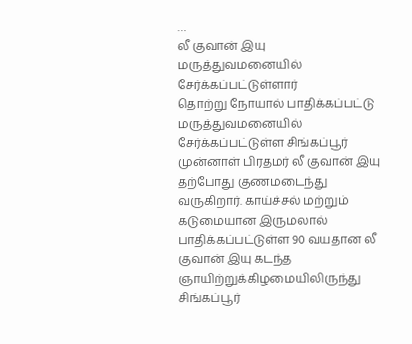…
லீ குவான் இயு மருத்துவமனையில் சேர்க்கப்பட்டுள்ளார்
தொற்று நோயால் பாதிக்கப்பட்டு மருத்துவமனையில் சேர்க்கப்பட்டுள்ள சிங்கப்பூர் முன்னாள் பிரதமர் லீ குவான் இயு தற்போது குணமடைந்து வருகிறார். காய்ச்சல் மற்றும் கடுமையான இருமலால் பாதிக்கப்பட்டுள்ள 90 வயதான லீ குவான் இயு கடந்த ஞாயிற்றுக்கிழமையிலிருந்து சிங்கப்பூர்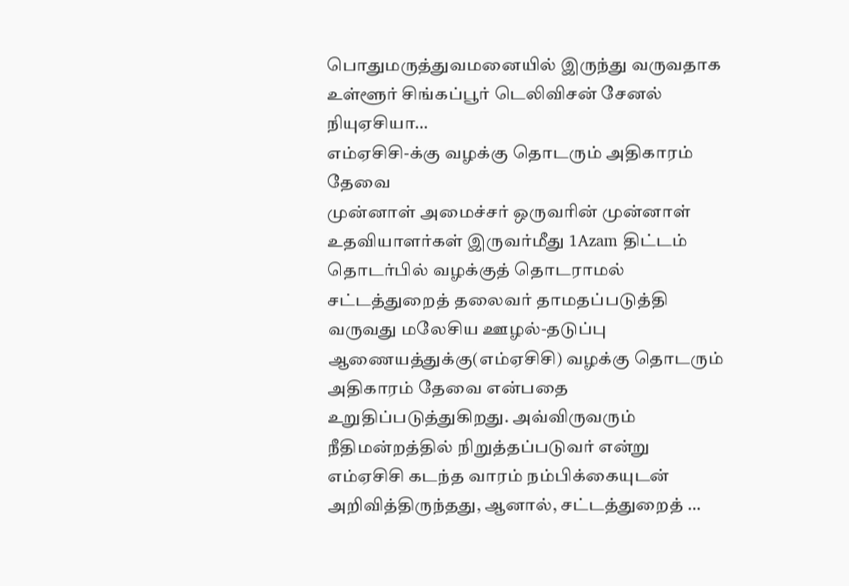பொதுமருத்துவமனையில் இருந்து வருவதாக உள்ளூர் சிங்கப்பூர் டெலிவிசன் சேனல் நியுஏசியா…
எம்ஏசிசி-க்கு வழக்கு தொடரும் அதிகாரம் தேவை
முன்னாள் அமைச்சர் ஒருவரின் முன்னாள் உதவியாளர்கள் இருவர்மீது 1Azam திட்டம் தொடர்பில் வழக்குத் தொடராமல் சட்டத்துறைத் தலைவர் தாமதப்படுத்தி வருவது மலேசிய ஊழல்-தடுப்பு ஆணையத்துக்கு(எம்ஏசிசி) வழக்கு தொடரும் அதிகாரம் தேவை என்பதை உறுதிப்படுத்துகிறது. அவ்விருவரும் நீதிமன்றத்தில் நிறுத்தப்படுவர் என்று எம்ஏசிசி கடந்த வாரம் நம்பிக்கையுடன் அறிவித்திருந்தது, ஆனால், சட்டத்துறைத் …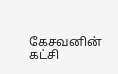கேசவனின் கட்சி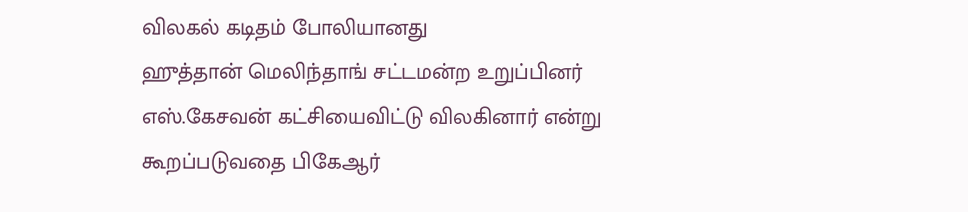விலகல் கடிதம் போலியானது
ஹுத்தான் மெலிந்தாங் சட்டமன்ற உறுப்பினர் எஸ்.கேசவன் கட்சியைவிட்டு விலகினார் என்று கூறப்படுவதை பிகேஆர்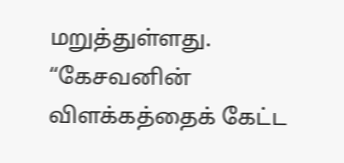மறுத்துள்ளது. “கேசவனின் விளக்கத்தைக் கேட்ட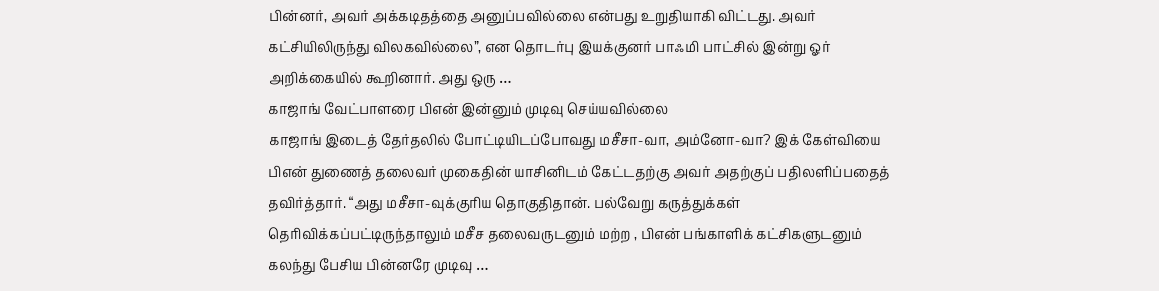பின்னர், அவர் அக்கடிதத்தை அனுப்பவில்லை என்பது உறுதியாகி விட்டது. அவர் கட்சியிலிருந்து விலகவில்லை”, என தொடர்பு இயக்குனர் பாஃமி பாட்சில் இன்று ஓர் அறிக்கையில் கூறினார். அது ஒரு …
காஜாங் வேட்பாளரை பிஎன் இன்னும் முடிவு செய்யவில்லை
காஜாங் இடைத் தேர்தலில் போட்டியிடப்போவது மசீசா-வா, அம்னோ-வா? இக் கேள்வியை பிஎன் துணைத் தலைவர் முகைதின் யாசினிடம் கேட்டதற்கு அவர் அதற்குப் பதிலளிப்பதைத் தவிர்த்தார். “அது மசீசா-வுக்குரிய தொகுதிதான். பல்வேறு கருத்துக்கள் தெரிவிக்கப்பட்டிருந்தாலும் மசீச தலைவருடனும் மற்ற , பிஎன் பங்காளிக் கட்சிகளுடனும் கலந்து பேசிய பின்னரே முடிவு …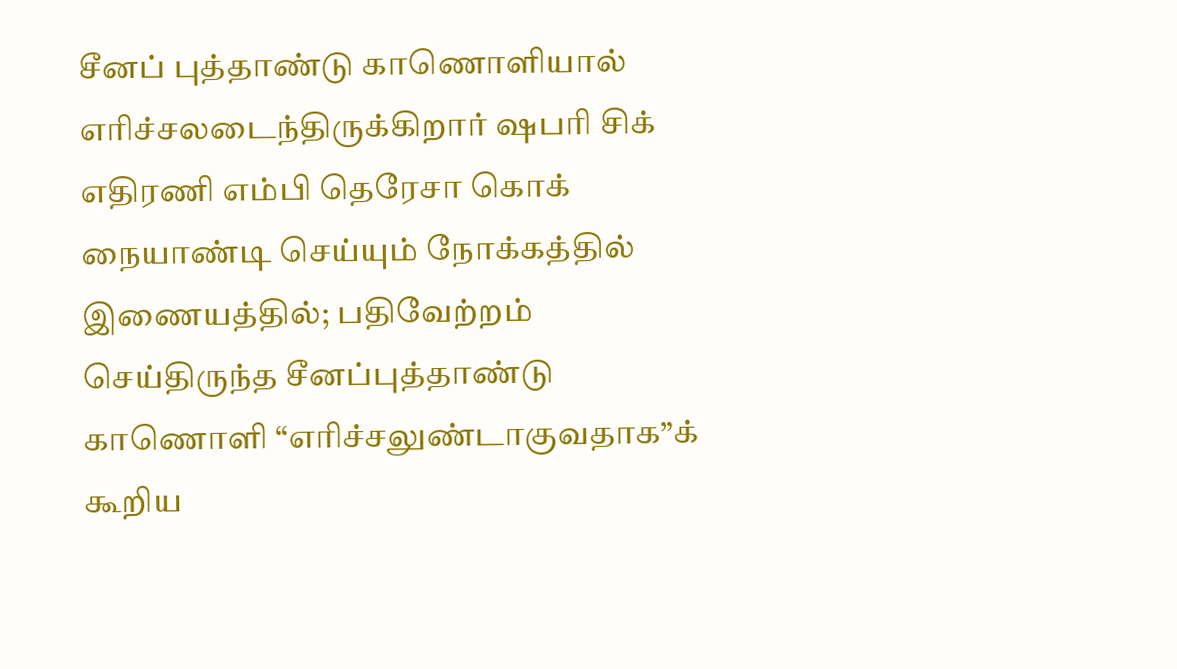சீனப் புத்தாண்டு காணொளியால் எரிச்சலடைந்திருக்கிறார் ஷபரி சிக்
எதிரணி எம்பி தெரேசா கொக் நையாண்டி செய்யும் நோக்கத்தில் இணையத்தில்; பதிவேற்றம் செய்திருந்த சீனப்புத்தாண்டு காணொளி “எரிச்சலுண்டாகுவதாக”க் கூறிய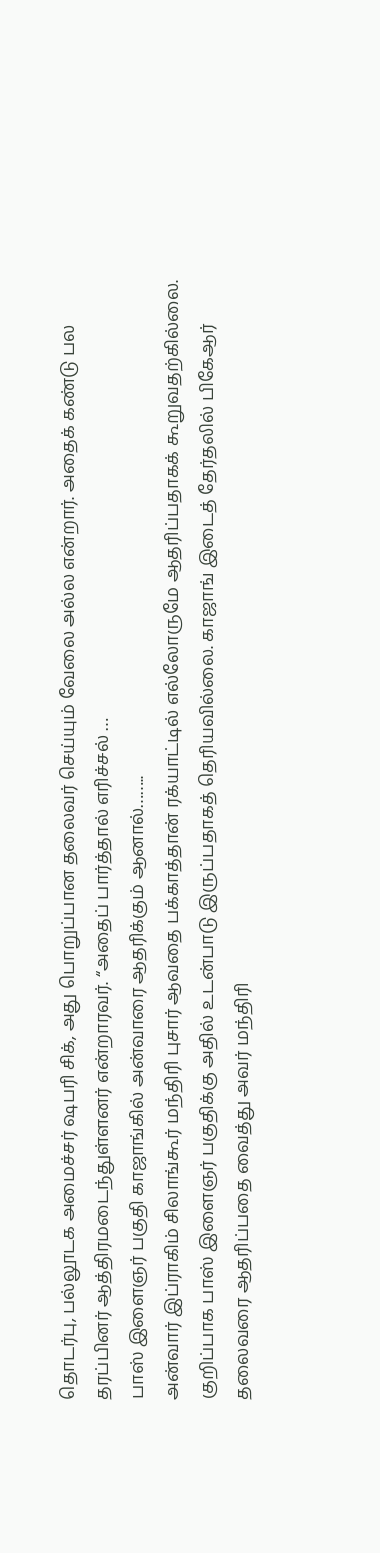தொடர்பு, பல்லூடக அமைச்சர் ஷபரி சிக், அது பொறுப்பான தலைவர் செய்யும் வேலை அல்ல என்றார். அதைக் கண்டு பல தரப்பினர் ஆத்திரமடைந்துள்ளனர் என்றாரவர். “அதைப் பார்த்தால் எரிச்சல் …
பாஸ் இளைஞர் பகுதி காஜாங்கில் அன்வாரை ஆதரிக்கும் ஆனால்……..
அன்வார் இப்ராகிம் சிலாங்கூர் மந்திரி புசார் ஆவதை பக்காத்தான் ரக்யாட்டில் எல்லோருமே ஆதரிப்பதாகக் கூறுவதற்கில்லை. குறிப்பாக பாஸ் இளைஞர் பகுதிக்கு அதில் உடன்பாடு இருப்பதாகத் தெரியவில்லை. காஜாங் இடைத் தேர்தலில் பிகேஆர் தலைவரை ஆதரிப்பதை வைத்து அவர் மந்திரி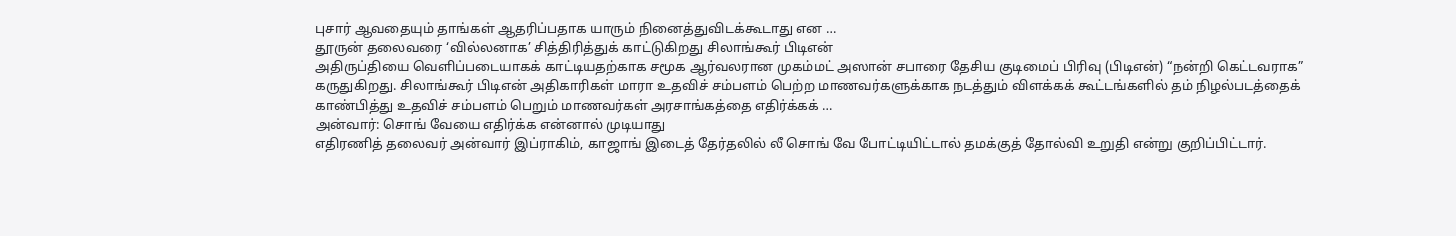புசார் ஆவதையும் தாங்கள் ஆதரிப்பதாக யாரும் நினைத்துவிடக்கூடாது என …
தூருன் தலைவரை ‘வில்லனாக’ சித்திரித்துக் காட்டுகிறது சிலாங்கூர் பிடிஎன்
அதிருப்தியை வெளிப்படையாகக் காட்டியதற்காக சமூக ஆர்வலரான முகம்மட் அஸான் சபாரை தேசிய குடிமைப் பிரிவு (பிடிஎன்) “நன்றி கெட்டவராக” கருதுகிறது. சிலாங்கூர் பிடிஎன் அதிகாரிகள் மாரா உதவிச் சம்பளம் பெற்ற மாணவர்களுக்காக நடத்தும் விளக்கக் கூட்டங்களில் தம் நிழல்படத்தைக் காண்பித்து உதவிச் சம்பளம் பெறும் மாணவர்கள் அரசாங்கத்தை எதிர்க்கக் …
அன்வார்: சொங் வேயை எதிர்க்க என்னால் முடியாது
எதிரணித் தலைவர் அன்வார் இப்ராகிம், காஜாங் இடைத் தேர்தலில் லீ சொங் வே போட்டியிட்டால் தமக்குத் தோல்வி உறுதி என்று குறிப்பிட்டார்.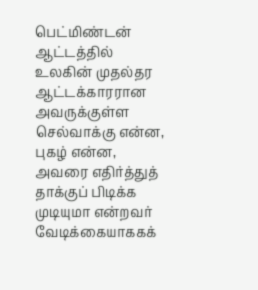பெட்மிண்டன் ஆட்டத்தில் உலகின் முதல்தர ஆட்டக்காரரான அவருக்குள்ள செல்வாக்கு என்ன, புகழ் என்ன, அவரை எதிர்த்துத் தாக்குப் பிடிக்க முடியுமா என்றவர் வேடிக்கையாககக்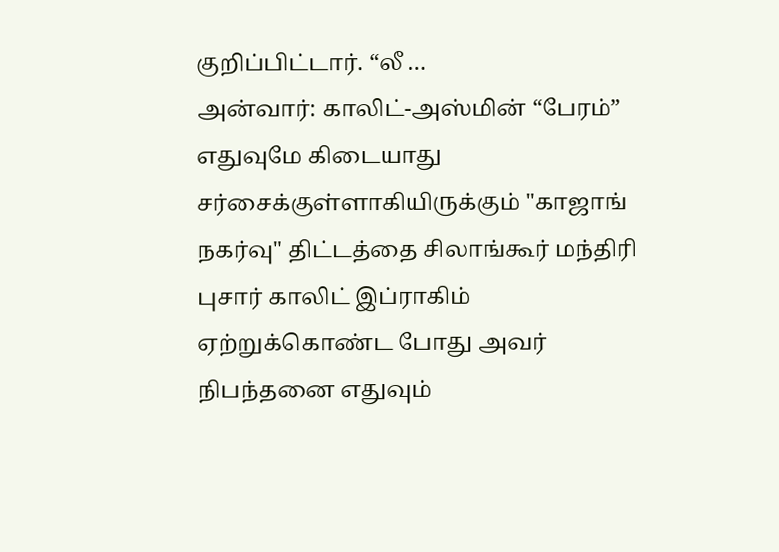குறிப்பிட்டார். “லீ …
அன்வார்: காலிட்-அஸ்மின் “பேரம்” எதுவுமே கிடையாது
சர்சைக்குள்ளாகியிருக்கும் "காஜாங் நகர்வு" திட்டத்தை சிலாங்கூர் மந்திரி புசார் காலிட் இப்ராகிம் ஏற்றுக்கொண்ட போது அவர் நிபந்தனை எதுவும்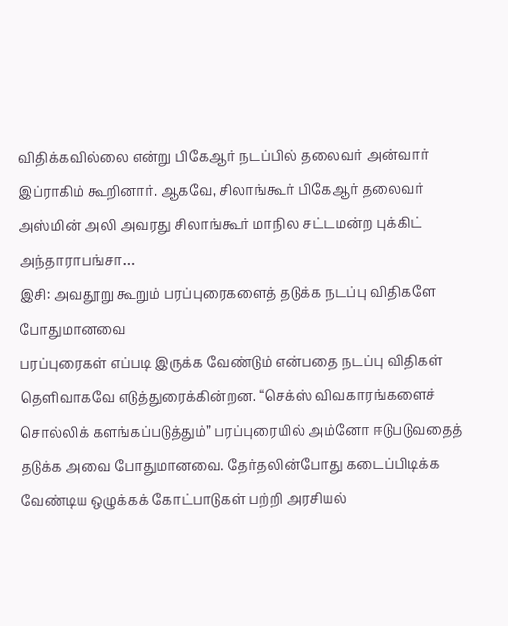விதிக்கவில்லை என்று பிகேஆர் நடப்பில் தலைவர் அன்வார் இப்ராகிம் கூறினார். ஆகவே, சிலாங்கூர் பிகேஆர் தலைவர் அஸ்மின் அலி அவரது சிலாங்கூர் மாநில சட்டமன்ற புக்கிட் அந்தாராபங்சா…
இசி: அவதூறு கூறும் பரப்புரைகளைத் தடுக்க நடப்பு விதிகளே போதுமானவை
பரப்புரைகள் எப்படி இருக்க வேண்டும் என்பதை நடப்பு விதிகள் தெளிவாகவே எடுத்துரைக்கின்றன. “செக்ஸ் விவகாரங்களைச் சொல்லிக் களங்கப்படுத்தும்” பரப்புரையில் அம்னோ ஈடுபடுவதைத் தடுக்க அவை போதுமானவை. தேர்தலின்போது கடைப்பிடிக்க வேண்டிய ஒழுக்கக் கோட்பாடுகள் பற்றி அரசியல்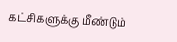கட்சிகளுக்கு மீண்டும்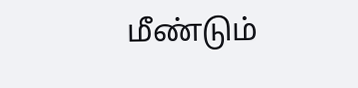மீண்டும்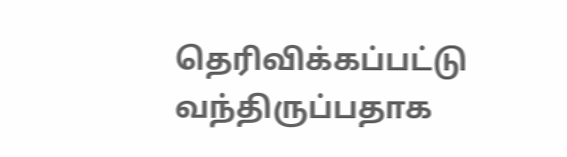தெரிவிக்கப்பட்டு வந்திருப்பதாக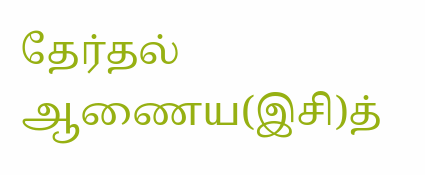தேர்தல் ஆணைய(இசி)த்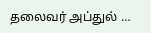தலைவர் அப்துல் …